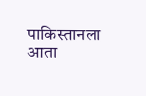पाकिस्तानला आता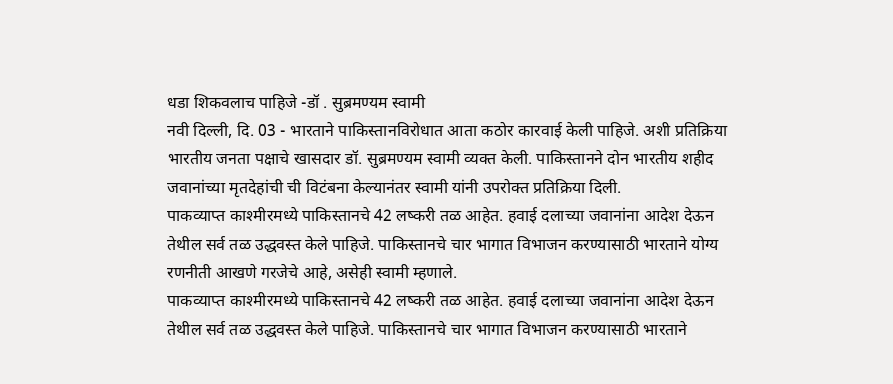धडा शिकवलाच पाहिजे -डॉ . सुब्रमण्यम स्वामी
नवी दिल्ली, दि. 03 - भारताने पाकिस्तानविरोधात आता कठोर कारवाई केली पाहिजे. अशी प्रतिक्रिया भारतीय जनता पक्षाचे खासदार डॉ. सुब्रमण्यम स्वामी व्यक्त केली. पाकिस्तानने दोन भारतीय शहीद जवानांच्या मृतदेहांची ची विटंबना केल्यानंतर स्वामी यांनी उपरोक्त प्रतिक्रिया दिली.
पाकव्याप्त काश्मीरमध्ये पाकिस्तानचे 42 लष्करी तळ आहेत. हवाई दलाच्या जवानांना आदेश देऊन तेथील सर्व तळ उद्धवस्त केले पाहिजे. पाकिस्तानचे चार भागात विभाजन करण्यासाठी भारताने योग्य रणनीती आखणे गरजेचे आहे, असेही स्वामी म्हणाले.
पाकव्याप्त काश्मीरमध्ये पाकिस्तानचे 42 लष्करी तळ आहेत. हवाई दलाच्या जवानांना आदेश देऊन तेथील सर्व तळ उद्धवस्त केले पाहिजे. पाकिस्तानचे चार भागात विभाजन करण्यासाठी भारताने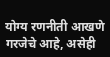योग्य रणनीती आखणे गरजेचे आहे, असेही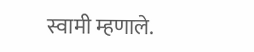स्वामी म्हणाले.